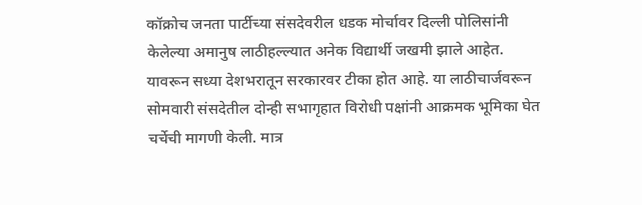कॉक्रोच जनता पार्टीच्या संसदेवरील धडक मोर्चावर दिल्ली पोलिसांनी केलेल्या अमानुष लाठीहल्ल्यात अनेक विद्यार्थी जखमी झाले आहेत. यावरून सध्या देशभरातून सरकारवर टीका होत आहे. या लाठीचार्जवरून सोमवारी संसदेतील दोन्ही सभागृहात विरोधी पक्षांनी आक्रमक भूमिका घेत चर्चेची मागणी केली. मात्र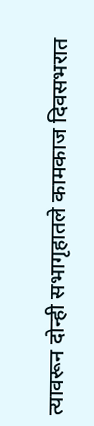त्यावरून दोन्ही सभागृहातले कामकाज दिवसभरात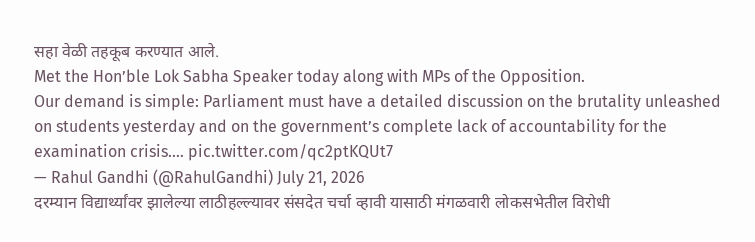सहा वेळी तहकूब करण्यात आले.
Met the Hon’ble Lok Sabha Speaker today along with MPs of the Opposition.
Our demand is simple: Parliament must have a detailed discussion on the brutality unleashed on students yesterday and on the government’s complete lack of accountability for the examination crisis.… pic.twitter.com/qc2ptKQUt7
— Rahul Gandhi (@RahulGandhi) July 21, 2026
दरम्यान विद्यार्थ्यांवर झालेल्या लाठीहल्ल्यावर संसदेत चर्चा व्हावी यासाठी मंगळवारी लोकसभेतील विरोधी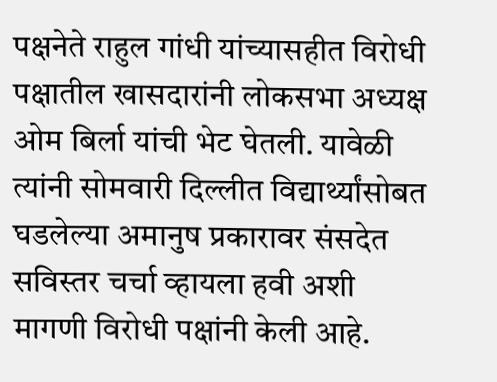पक्षनेते राहुल गांधी यांच्यासहीत विरोधी पक्षातील खासदारांनी लोकसभा अध्यक्ष ओम बिर्ला यांची भेट घेतली. यावेळी त्यांनी सोमवारी दिल्लीत विद्यार्थ्यांसोबत घडलेल्या अमानुष प्रकारावर संसदेत सविस्तर चर्चा व्हायला हवी अशी मागणी विरोधी पक्षांनी केली आहे.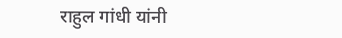राहुल गांधी यांनी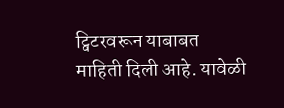ट्विटरवरून याबाबत माहिती दिली आहे. यावेळी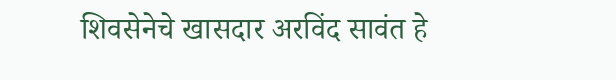शिवसेनेचे खासदार अरविंद सावंत हे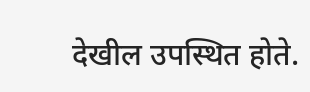देखील उपस्थित होते.